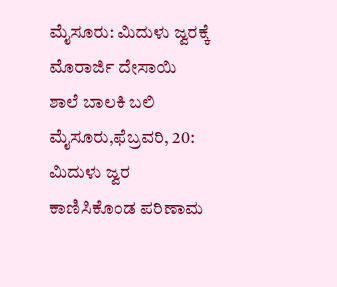ಮೈಸೂರು: ಮಿದುಳು ಜ್ವರಕ್ಕೆ ಮೊರಾರ್ಜಿ ದೇಸಾಯಿ ಶಾಲೆ ಬಾಲಕಿ ಬಲಿ
ಮೈಸೂರು,ಫೆಬ್ರವರಿ, 20: ಮಿದುಳು ಜ್ವರ ಕಾಣಿಸಿಕೊಂಡ ಪರಿಣಾಮ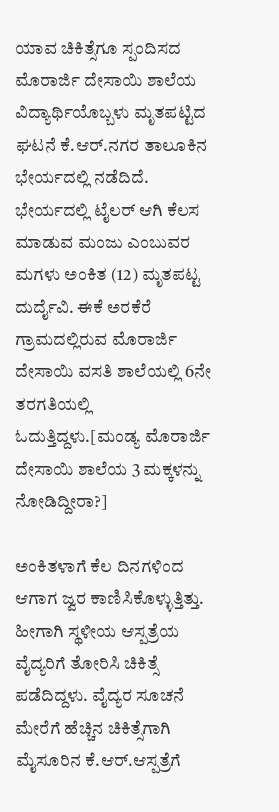ಯಾವ ಚಿಕಿತ್ಸೆಗೂ ಸ್ಪಂದಿಸದ ಮೊರಾರ್ಜಿ ದೇಸಾಯಿ ಶಾಲೆಯ ವಿದ್ಯಾರ್ಥಿಯೊಬ್ಬಳು ಮೃತಪಟ್ಟಿದ ಘಟನೆ ಕೆ.ಆರ್.ನಗರ ತಾಲೂಕಿನ ಭೇರ್ಯದಲ್ಲಿ ನಡೆದಿದೆ.
ಭೇರ್ಯದಲ್ಲಿ ಟೈಲರ್ ಆಗಿ ಕೆಲಸ ಮಾಡುವ ಮಂಜು ಎಂಬುವರ ಮಗಳು ಅಂಕಿತ (12) ಮೃತಪಟ್ಟ ದುರ್ದೈವಿ. ಈಕೆ ಅರಕೆರೆ ಗ್ರಾಮದಲ್ಲಿರುವ ಮೊರಾರ್ಜಿ ದೇಸಾಯಿ ವಸತಿ ಶಾಲೆಯಲ್ಲಿ 6ನೇ ತರಗತಿಯಲ್ಲಿ ಓದುತ್ತಿದ್ದಳು.[ಮಂಡ್ಯ ಮೊರಾರ್ಜಿ ದೇಸಾಯಿ ಶಾಲೆಯ 3 ಮಕ್ಕಳನ್ನು ನೋಡಿದ್ದೀರಾ?]

ಅಂಕಿತಳಾಗೆ ಕೆಲ ದಿನಗಳಿಂದ ಆಗಾಗ ಜ್ವರ ಕಾಣಿಸಿಕೊಳ್ಳುತ್ತಿತ್ತು. ಹೀಗಾಗಿ ಸ್ಥಳೀಯ ಆಸ್ಪತ್ರೆಯ ವೈದ್ಯರಿಗೆ ತೋರಿಸಿ ಚಿಕಿತ್ಸೆ ಪಡೆದಿದ್ದಳು. ವೈದ್ಯರ ಸೂಚನೆ ಮೇರೆಗೆ ಹೆಚ್ಚಿನ ಚಿಕಿತ್ಸೆಗಾಗಿ ಮೈಸೂರಿನ ಕೆ.ಆರ್.ಆಸ್ಪತ್ರೆಗೆ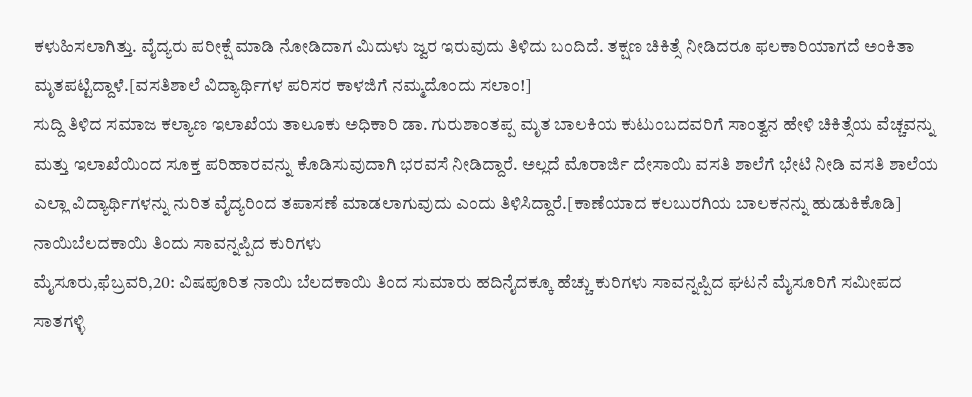ಕಳುಹಿಸಲಾಗಿತ್ತು. ವೈದ್ಯರು ಪರೀಕ್ಷೆ ಮಾಡಿ ನೋಡಿದಾಗ ಮಿದುಳು ಜ್ವರ ಇರುವುದು ತಿಳಿದು ಬಂದಿದೆ. ತಕ್ಷಣ ಚಿಕಿತ್ಸೆ ನೀಡಿದರೂ ಫಲಕಾರಿಯಾಗದೆ ಅಂಕಿತಾ ಮೃತಪಟ್ಟಿದ್ದಾಳೆ.[ವಸತಿಶಾಲೆ ವಿದ್ಯಾರ್ಥಿಗಳ ಪರಿಸರ ಕಾಳಜಿಗೆ ನಮ್ಮದೊಂದು ಸಲಾಂ!]
ಸುದ್ದಿ ತಿಳಿದ ಸಮಾಜ ಕಲ್ಯಾಣ ಇಲಾಖೆಯ ತಾಲೂಕು ಅಧಿಕಾರಿ ಡಾ. ಗುರುಶಾಂತಪ್ಪ ಮೃತ ಬಾಲಕಿಯ ಕುಟುಂಬದವರಿಗೆ ಸಾಂತ್ವನ ಹೇಳಿ ಚಿಕಿತ್ಸೆಯ ವೆಚ್ಚವನ್ನು ಮತ್ತು ಇಲಾಖೆಯಿಂದ ಸೂಕ್ತ ಪರಿಹಾರವನ್ನು ಕೊಡಿಸುವುದಾಗಿ ಭರವಸೆ ನೀಡಿದ್ದಾರೆ. ಅಲ್ಲದೆ ಮೊರಾರ್ಜಿ ದೇಸಾಯಿ ವಸತಿ ಶಾಲೆಗೆ ಭೇಟಿ ನೀಡಿ ವಸತಿ ಶಾಲೆಯ ಎಲ್ಲಾ ವಿದ್ಯಾರ್ಥಿಗಳನ್ನು ನುರಿತ ವೈದ್ಯರಿಂದ ತಪಾಸಣೆ ಮಾಡಲಾಗುವುದು ಎಂದು ತಿಳಿಸಿದ್ದಾರೆ.[ಕಾಣೆಯಾದ ಕಲಬುರಗಿಯ ಬಾಲಕನನ್ನು ಹುಡುಕಿಕೊಡಿ]
ನಾಯಿಬೆಲದಕಾಯಿ ತಿಂದು ಸಾವನ್ನಪ್ಪಿದ ಕುರಿಗಳು
ಮೈಸೂರು,ಫೆಬ್ರವರಿ,20: ವಿಷಪೂರಿತ ನಾಯಿ ಬೆಲದಕಾಯಿ ತಿಂದ ಸುಮಾರು ಹದಿನೈದಕ್ಕೂ ಹೆಚ್ಚು ಕುರಿಗಳು ಸಾವನ್ನಪ್ಪಿದ ಘಟನೆ ಮೈಸೂರಿಗೆ ಸಮೀಪದ ಸಾತಗಳ್ಳಿ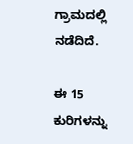ಗ್ರಾಮದಲ್ಲಿ ನಡೆದಿದೆ.

ಈ 15 ಕುರಿಗಳನ್ನು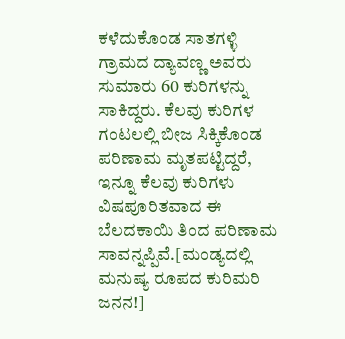ಕಳೆದುಕೊಂಡ ಸಾತಗಳ್ಳಿ ಗ್ರಾಮದ ದ್ಯಾವಣ್ಣ ಅವರು ಸುಮಾರು 60 ಕುರಿಗಳನ್ನು ಸಾಕಿದ್ದರು. ಕೆಲವು ಕುರಿಗಳ ಗಂಟಲಲ್ಲಿ ಬೀಜ ಸಿಕ್ಕಿಕೊಂಡ ಪರಿಣಾಮ ಮೃತಪಟ್ಟಿದ್ದರೆ, ಇನ್ನೂ ಕೆಲವು ಕುರಿಗಳು ವಿಷಪೂರಿತವಾದ ಈ ಬೆಲದಕಾಯಿ ತಿಂದ ಪರಿಣಾಮ ಸಾವನ್ನಪ್ಪಿವೆ.[ಮಂಡ್ಯದಲ್ಲಿ ಮನುಷ್ಯ ರೂಪದ ಕುರಿಮರಿ ಜನನ!]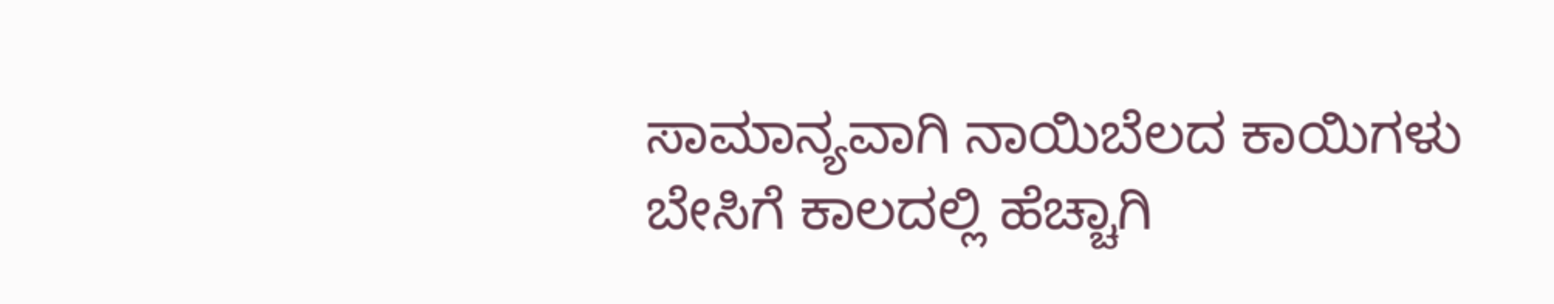ಸಾಮಾನ್ಯವಾಗಿ ನಾಯಿಬೆಲದ ಕಾಯಿಗಳು ಬೇಸಿಗೆ ಕಾಲದಲ್ಲಿ ಹೆಚ್ಚಾಗಿ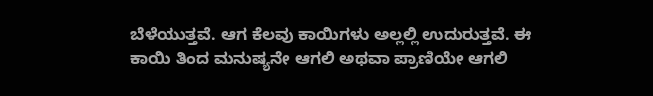ಬೆಳೆಯುತ್ತವೆ. ಆಗ ಕೆಲವು ಕಾಯಿಗಳು ಅಲ್ಲಲ್ಲಿ ಉದುರುತ್ತವೆ. ಈ ಕಾಯಿ ತಿಂದ ಮನುಷ್ಯನೇ ಆಗಲಿ ಅಥವಾ ಪ್ರಾಣಿಯೇ ಆಗಲಿ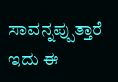ಸಾವನ್ನಪ್ಪುತ್ತಾರೆ ಇದು ಈ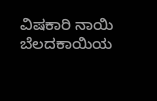ವಿಷಕಾರಿ ನಾಯಿ ಬೆಲದಕಾಯಿಯ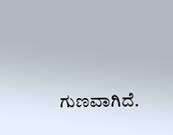ಗುಣವಾಗಿದೆ.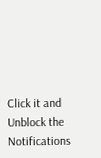Click it and Unblock the Notifications